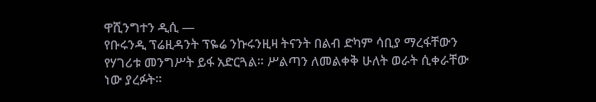ዋሺንግተን ዲሲ —
የቡሩንዲ ፕሬዚዳንት ፕዬሬ ንኩሩንዚዛ ትናንት በልብ ድካም ሳቢያ ማረፋቸውን የሃገሪቱ መንግሥት ይፋ አድርጓል። ሥልጣን ለመልቀቅ ሁለት ወራት ሲቀራቸው ነው ያረፉት።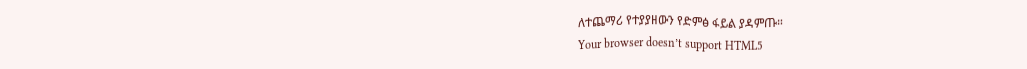ለተጨማሪ የተያያዘውን የድምፅ ፋይል ያዳምጡ።
Your browser doesn’t support HTML5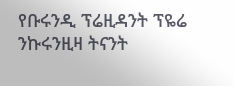የቡሩንዲ ፕሬዚዳንት ፕዬሬ ንኩሩንዚዛ ትናንት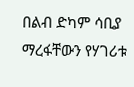በልብ ድካም ሳቢያ ማረፋቸውን የሃገሪቱ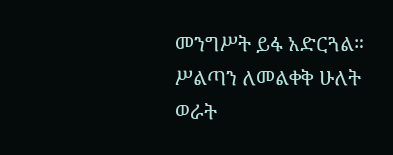መንግሥት ይፋ አድርጓል። ሥልጣን ለመልቀቅ ሁለት ወራት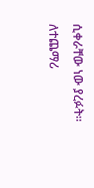ሲቀራቸው ነው ያረፉት።
ለተጨማሪ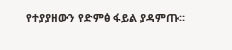የተያያዘውን የድምፅ ፋይል ያዳምጡ።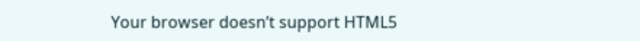Your browser doesn’t support HTML5